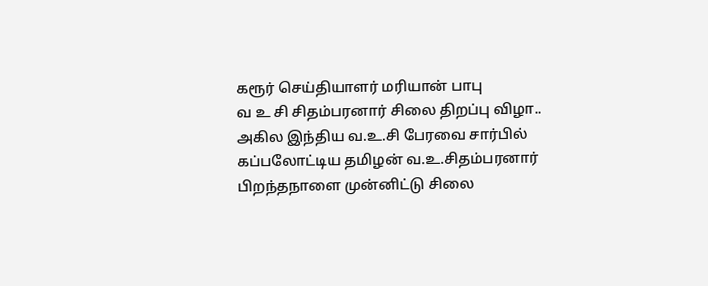கரூர் செய்தியாளர் மரியான் பாபு
வ உ சி சிதம்பரனார் சிலை திறப்பு விழா..
அகில இந்திய வ.உ.சி பேரவை சார்பில் கப்பலோட்டிய தமிழன் வ.உ.சிதம்பரனார் பிறந்தநாளை முன்னிட்டு சிலை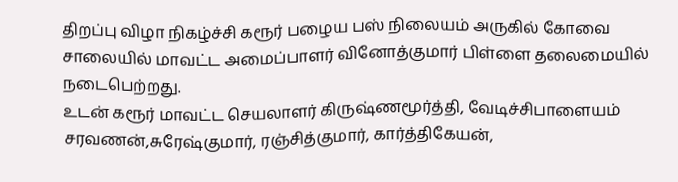திறப்பு விழா நிகழ்ச்சி கரூர் பழைய பஸ் நிலையம் அருகில் கோவை சாலையில் மாவட்ட அமைப்பாளர் வினோத்குமார் பிள்ளை தலைமையில் நடைபெற்றது.
உடன் கரூர் மாவட்ட செயலாளர் கிருஷ்ணமூர்த்தி, வேடிச்சிபாளையம் சரவணன்,சுரேஷ்குமார், ரஞ்சித்குமார், கார்த்திகேயன்,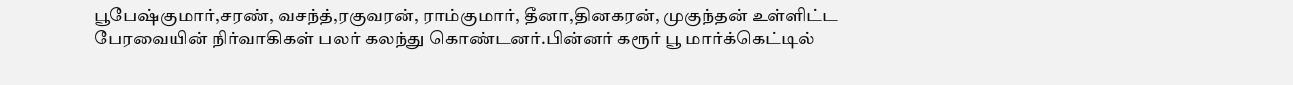பூபேஷ்குமார்,சரண், வசந்த்,ரகுவரன், ராம்குமார், தீனா,தினகரன், முகுந்தன் உள்ளிட்ட பேரவையின் நிர்வாகிகள் பலர் கலந்து கொண்டனர்.பின்னர் கரூர் பூ மார்க்கெட்டில்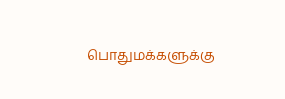பொதுமக்களுக்கு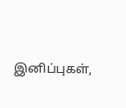இனிப்புகள்,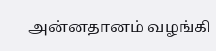அன்னதானம் வழங்கி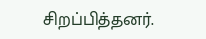சிறப்பித்தனர்.